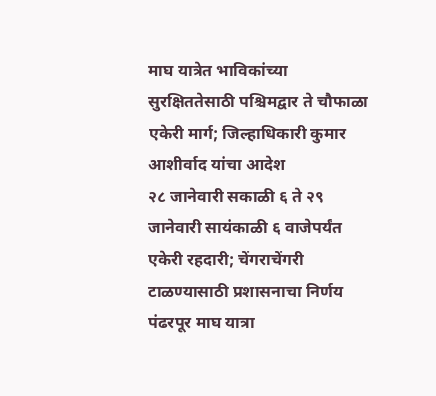माघ यात्रेत भाविकांच्या सुरक्षिततेसाठी पश्चिमद्वार ते चौफाळा एकेरी मार्ग; जिल्हाधिकारी कुमार आशीर्वाद यांचा आदेश
२८ जानेवारी सकाळी ६ ते २९ जानेवारी सायंकाळी ६ वाजेपर्यंत एकेरी रहदारी; चेंगराचेंगरी टाळण्यासाठी प्रशासनाचा निर्णय
पंढरपूर माघ यात्रा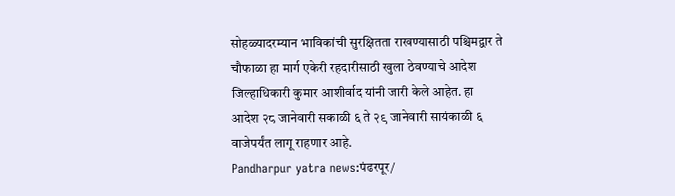सोहळ्यादरम्यान भाविकांची सुरक्षितता राखण्यासाठी पश्चिमद्वार ते चौफाळा हा मार्ग एकेरी रहदारीसाठी खुला ठेवण्याचे आदेश जिल्हाधिकारी कुमार आशीर्वाद यांनी जारी केले आहेत. हा आदेश २८ जानेवारी सकाळी ६ ते २९ जानेवारी सायंकाळी ६ वाजेपर्यंत लागू राहणार आहे.
Pandharpur yatra news:पंढरपूर/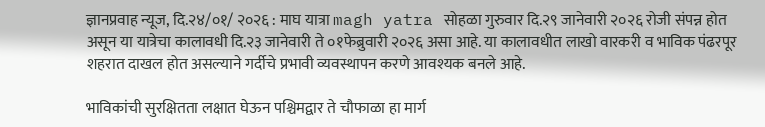ज्ञानप्रवाह न्यूज, दि.२४/०१/ २०२६ : माघ यात्रा magh yatra सोहळा गुरुवार दि.२९ जानेवारी २०२६ रोजी संपन्न होत असून या यात्रेचा कालावधी दि.२३ जानेवारी ते ०१फेब्रुवारी २०२६ असा आहे. या कालावधीत लाखो वारकरी व भाविक पंढरपूर शहरात दाखल होत असल्याने गर्दीचे प्रभावी व्यवस्थापन करणे आवश्यक बनले आहे.

भाविकांची सुरक्षितता लक्षात घेऊन पश्चिमद्वार ते चौफाळा हा मार्ग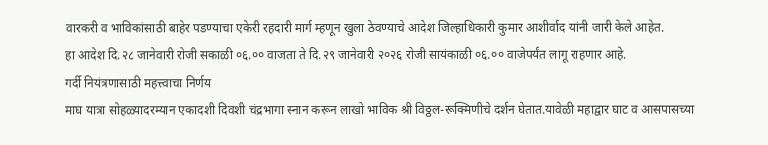वारकरी व भाविकांसाठी बाहेर पडण्याचा एकेरी रहदारी मार्ग म्हणून खुला ठेवण्याचे आदेश जिल्हाधिकारी कुमार आशीर्वाद यांनी जारी केले आहेत.
हा आदेश दि.२८ जानेवारी रोजी सकाळी ०६.०० वाजता ते दि.२९ जानेवारी २०२६ रोजी सायंकाळी ०६.०० वाजेपर्यंत लागू राहणार आहे.
गर्दी नियंत्रणासाठी महत्त्वाचा निर्णय
माघ यात्रा सोहळ्यादरम्यान एकादशी दिवशी चंद्रभागा स्नान करून लाखो भाविक श्री विठ्ठल-रूक्मिणीचे दर्शन घेतात.यावेळी महाद्वार घाट व आसपासच्या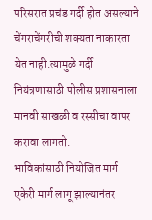परिसरात प्रचंड गर्दी होत असल्याने चेंगराचेंगरीची शक्यता नाकारता येत नाही.त्यामुळे गर्दी नियंत्रणासाठी पोलीस प्रशासनाला मानवी साखळी व रस्सीचा वापर करावा लागतो.
भाविकांसाठी नियोजित मार्ग
एकेरी मार्ग लागू झाल्यानंतर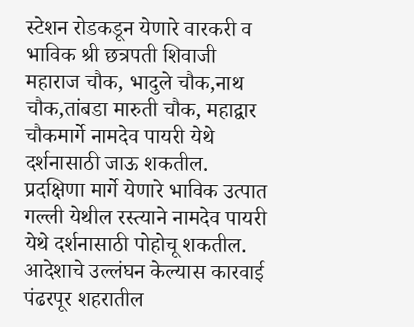स्टेशन रोडकडून येणारे वारकरी व भाविक श्री छत्रपती शिवाजी महाराज चौक, भादुले चौक,नाथ चौक,तांबडा मारुती चौक, महाद्वार चौकमार्गे नामदेव पायरी येथे दर्शनासाठी जाऊ शकतील.
प्रदक्षिणा मार्गे येणारे भाविक उत्पात गल्ली येथील रस्त्याने नामदेव पायरी येथे दर्शनासाठी पोहोचू शकतील.
आदेशाचे उल्लंघन केल्यास कारवाई
पंढरपूर शहरातील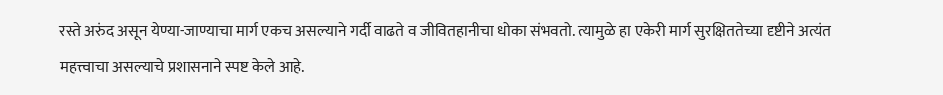रस्ते अरुंद असून येण्या-जाण्याचा मार्ग एकच असल्याने गर्दी वाढते व जीवितहानीचा धोका संभवतो. त्यामुळे हा एकेरी मार्ग सुरक्षिततेच्या दृष्टीने अत्यंत महत्त्वाचा असल्याचे प्रशासनाने स्पष्ट केले आहे.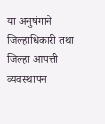या अनुषंगाने जिल्हाधिकारी तथा जिल्हा आपत्ती व्यवस्थापन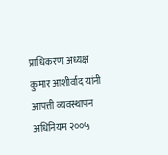प्राधिकरण अध्यक्ष कुमार आशीर्वाद यांनी आपत्ती व्यवस्थापन अधिनियम २००५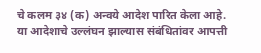चे कलम ३४ (क) अन्वये आदेश पारित केला आहे.
या आदेशाचे उल्लंघन झाल्यास संबंधितांवर आपत्ती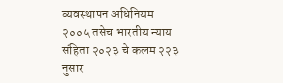व्यवस्थापन अधिनियम २००५ तसेच भारतीय न्याय संहिता २०२३ चे कलम २२३ नुसार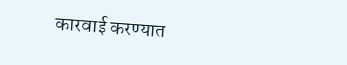कारवाई करण्यात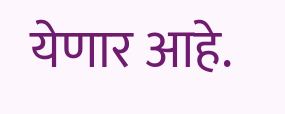येणार आहे.